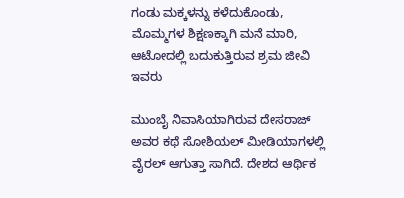ಗಂಡು ಮಕ್ಕಳನ್ನು ಕಳೆದುಕೊಂಡು, ಮೊಮ್ಮಗಳ ಶಿಕ್ಷಣಕ್ಕಾಗಿ ಮನೆ ಮಾರಿ, ಆಟೋದಲ್ಲಿ ಬದುಕುತ್ತಿರುವ ಶ್ರಮ ಜೀವಿ ಇವರು

ಮುಂಬೈ ನಿವಾಸಿಯಾಗಿರುವ ದೇಸರಾಜ್ ಅವರ ಕಥೆ ಸೋಶಿಯಲ್ ಮೀಡಿಯಾಗಳಲ್ಲಿ ವೈರಲ್ ಆಗುತ್ತಾ ಸಾಗಿದೆ. ದೇಶದ ಆರ್ಥಿಕ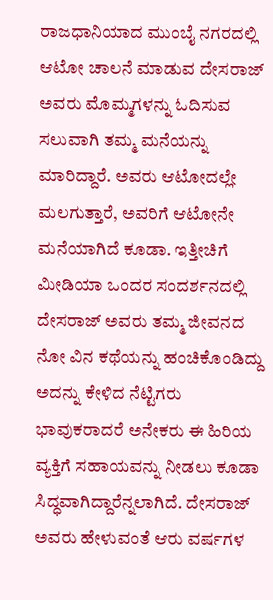ರಾಜಧಾನಿಯಾದ ಮುಂಬೈ ನಗರದಲ್ಲಿ ಆಟೋ ಚಾಲನೆ ಮಾಡುವ ದೇಸರಾಜ್ ಅವರು ಮೊಮ್ಮಗಳನ್ನು ಓದಿಸುವ ಸಲುವಾಗಿ ತಮ್ಮ ಮನೆಯನ್ನು ಮಾರಿದ್ದಾರೆ‌. ಅವರು ಆಟೋದಲ್ಲೇ ಮಲಗುತ್ತಾರೆ, ಅವರಿಗೆ ಆಟೋನೇ ಮನೆಯಾಗಿದೆ ಕೂಡಾ. ಇತ್ತೀಚಿಗೆ ಮೀಡಿಯಾ ಒಂದರ ಸಂದರ್ಶನದಲ್ಲಿ ದೇಸರಾಜ್ ಅವರು ತಮ್ಮ ಜೀವನದ ನೋ ವಿನ ಕಥೆಯನ್ನು ಹಂಚಿಕೊಂಡಿದ್ದು ಅದನ್ನು ಕೇಳಿದ ನೆಟ್ಟಿಗರು ಭಾವುಕರಾದರೆ ಅನೇಕರು ಈ ಹಿರಿಯ ವ್ಯಕ್ತಿಗೆ ಸಹಾಯವನ್ನು ನೀಡಲು ಕೂಡಾ ಸಿದ್ಧವಾಗಿದ್ದಾರೆನ್ನಲಾಗಿದೆ. ದೇಸರಾಜ್ ಅವರು ಹೇಳುವಂತೆ ಆರು ವರ್ಷಗಳ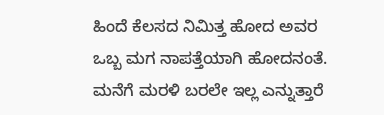ಹಿಂದೆ ಕೆಲಸದ ನಿಮಿತ್ತ ಹೋದ ಅವರ ಒಬ್ಬ ಮಗ ನಾಪತ್ತೆಯಾಗಿ ಹೋದನಂತೆ. ಮನೆಗೆ ಮರಳಿ ಬರಲೇ ಇಲ್ಲ ಎನ್ನುತ್ತಾರೆ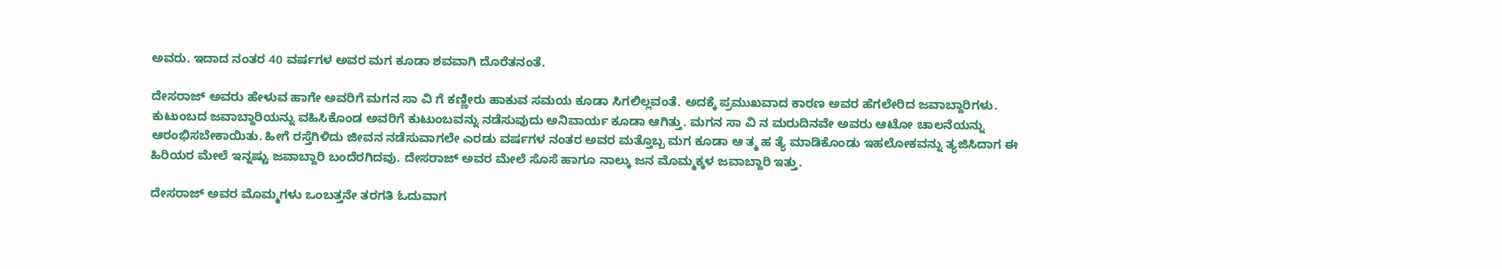ಅವರು. ಇದಾದ ನಂತರ 40 ವರ್ಷಗಳ ಅವರ ಮಗ ಕೂಡಾ ಶವವಾಗಿ ದೊರೆತನಂತೆ.

ದೇಸರಾಜ್ ಅವರು ಹೇಳುವ ಹಾಗೇ ಅವರಿಗೆ ಮಗನ ಸಾ ವಿ ಗೆ ಕಣ್ಣೀರು ಹಾಕುವ ಸಮಯ ಕೂಡಾ ಸಿಗಲಿಲ್ಲವಂತೆ. ಅದಕ್ಕೆ ಪ್ರಮುಖವಾದ ಕಾರಣ ಅವರ ಹೆಗಲೇರಿದ ಜವಾಬ್ದಾರಿಗಳು. ಕುಟುಂಬದ ಜವಾಬ್ದಾರಿಯನ್ನು ವಹಿಸಿಕೊಂಡ ಅವರಿಗೆ ಕುಟುಂಬವನ್ನು ನಡೆಸುವುದು ಅನಿವಾರ್ಯ ಕೂಡಾ ಆಗಿತ್ತು. ಮಗನ ಸಾ ವಿ ನ ಮರುದಿನವೇ ಅವರು ಆಟೋ ಚಾಲನೆಯನ್ನು ಆರಂಭಿಸಬೇಕಾಯಿತು. ಹೀಗೆ ರಸ್ತೆಗಿಳಿದು ಜೀವನ ನಡೆಸುವಾಗಲೇ ಎರಡು ವರ್ಷಗಳ ನಂತರ ಅವರ ಮತ್ತೊಬ್ಬ ಮಗ ಕೂಡಾ ಆ ತ್ಮ ಹ ತ್ಯೆ ಮಾಡಿಕೊಂಡು ಇಹಲೋಕವನ್ನು ತ್ಯಜಿಸಿದಾಗ ಈ ಹಿರಿಯರ ಮೇಲೆ ಇನ್ನಷ್ಟು ಜವಾಬ್ದಾರಿ ಬಂದೆರಗಿದವು. ದೇಸರಾಜ್ ಅವರ ಮೇಲೆ ಸೊಸೆ ಹಾಗೂ ನಾಲ್ಕು ಜನ ಮೊಮ್ಮಕ್ಕಳ ಜವಾಬ್ದಾರಿ ಇತ್ತು.

ದೇಸರಾಜ್ ಅವರ ಮೊಮ್ಮಗಳು ಒಂಬತ್ತನೇ ತರಗತಿ ಓದುವಾಗ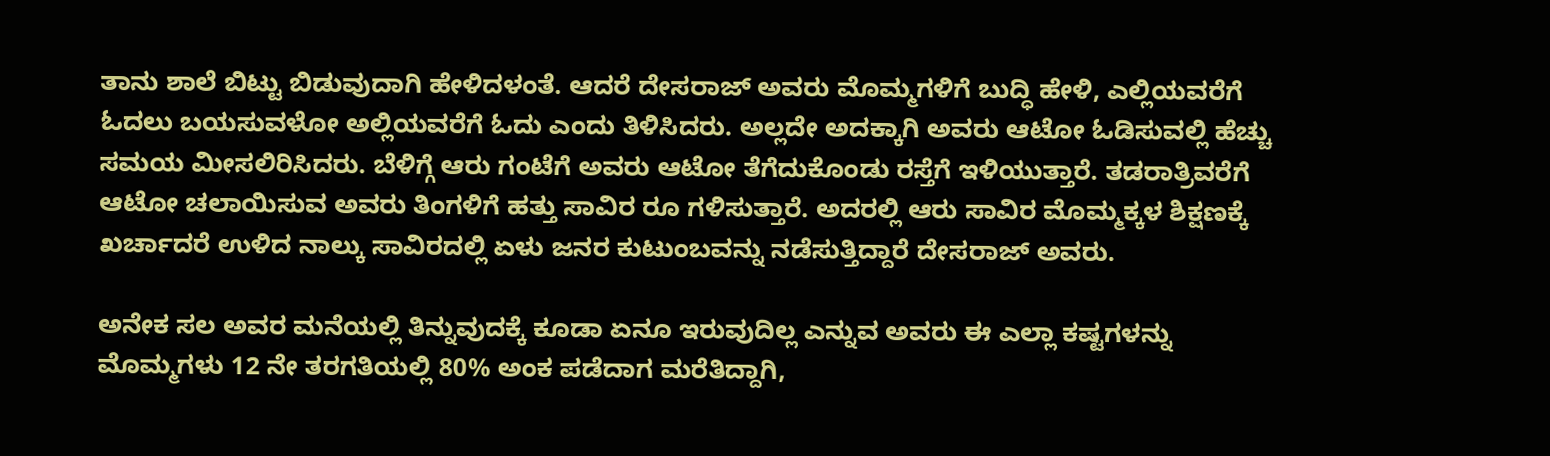ತಾನು ಶಾಲೆ ಬಿಟ್ಟು ಬಿಡುವುದಾಗಿ ಹೇಳಿದಳಂತೆ. ಆದರೆ ದೇಸರಾಜ್ ಅವರು ಮೊಮ್ಮಗಳಿಗೆ ಬುದ್ಧಿ ಹೇಳಿ, ಎಲ್ಲಿಯವರೆಗೆ ಓದಲು ಬಯಸುವಳೋ ಅಲ್ಲಿಯವರೆಗೆ ಓದು ಎಂದು ತಿಳಿಸಿದರು. ಅಲ್ಲದೇ ಅದಕ್ಕಾಗಿ ಅವರು ಆಟೋ ಓಡಿಸುವಲ್ಲಿ ಹೆಚ್ಚು ಸಮಯ ಮೀಸಲಿರಿಸಿದರು. ಬೆಳಿಗ್ಗೆ ಆರು ಗಂಟೆಗೆ ಅವರು ಆಟೋ ತೆಗೆದುಕೊಂಡು ರಸ್ತೆಗೆ ಇಳಿಯುತ್ತಾರೆ. ತಡರಾತ್ರಿವರೆಗೆ ಆಟೋ ಚಲಾಯಿಸುವ ಅವರು ತಿಂಗಳಿಗೆ ಹತ್ತು ಸಾವಿರ ರೂ ಗಳಿಸುತ್ತಾರೆ. ಅದರಲ್ಲಿ ಆರು ಸಾವಿರ ಮೊಮ್ಮಕ್ಕಳ ಶಿಕ್ಷಣಕ್ಕೆ ಖರ್ಚಾದರೆ ಉಳಿದ ನಾಲ್ಕು ಸಾವಿರದಲ್ಲಿ ಏಳು ಜನರ ಕುಟುಂಬವನ್ನು ನಡೆಸುತ್ತಿದ್ದಾರೆ ದೇಸರಾಜ್ ಅವರು.

ಅನೇಕ ಸಲ ಅವರ ಮನೆಯಲ್ಲಿ ತಿನ್ನುವುದಕ್ಕೆ ಕೂಡಾ ಏನೂ ಇರುವುದಿಲ್ಲ ಎನ್ನುವ ಅವರು ಈ ಎಲ್ಲಾ ಕಷ್ಟಗಳನ್ನು ಮೊಮ್ಮಗಳು 12 ನೇ ತರಗತಿಯಲ್ಲಿ 80% ಅಂಕ ಪಡೆದಾಗ ಮರೆತಿದ್ದಾಗಿ,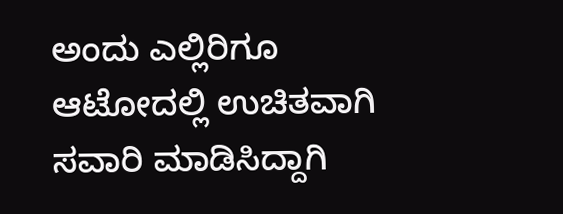ಅಂದು ಎಲ್ಲಿರಿಗೂ ಆಟೋದಲ್ಲಿ ಉಚಿತವಾಗಿ ಸವಾರಿ ಮಾಡಿಸಿದ್ದಾಗಿ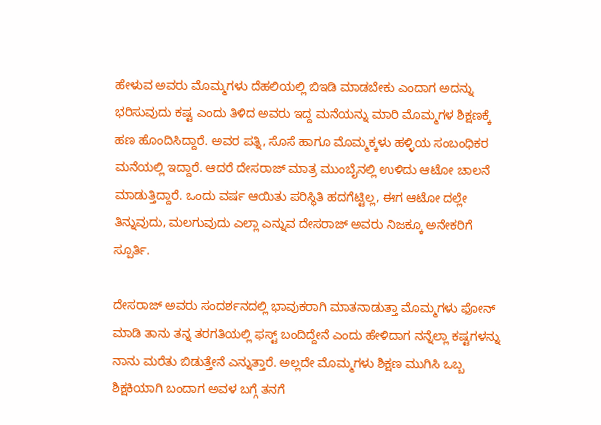ಹೇಳುವ ಅವರು ಮೊಮ್ಮಗಳು ದೆಹಲಿಯಲ್ಲಿ ಬಿಇಡಿ ಮಾಡಬೇಕು ಎಂದಾಗ ಅದನ್ನು ಭರಿಸುವುದು ಕಷ್ಟ ಎಂದು ತಿಳಿದ ಅವರು ಇದ್ದ ಮನೆಯನ್ನು ಮಾರಿ ಮೊಮ್ಮಗಳ ಶಿಕ್ಷಣಕ್ಕೆ ಹಣ ಹೊಂದಿಸಿದ್ದಾರೆ. ಅವರ ಪತ್ನಿ, ಸೊಸೆ ಹಾಗೂ ಮೊಮ್ಮಕ್ಕಳು ಹಳ್ಳಿಯ ಸಂಬಂಧಿಕರ ಮನೆಯಲ್ಲಿ ಇದ್ದಾರೆ. ಆದರೆ ದೇಸರಾಜ್ ಮಾತ್ರ ಮುಂಬೈನಲ್ಲಿ ಉಳಿದು ಆಟೋ ಚಾಲನೆ ಮಾಡುತ್ತಿದ್ದಾರೆ. ಒಂದು ವರ್ಷ ಆಯಿತು ಪರಿಸ್ಥಿತಿ ಹದಗೆಟ್ಟಿಲ್ಲ, ಈಗ ಆಟೋ ದಲ್ಲೇ ತಿನ್ನುವುದು, ಮಲಗುವುದು ಎಲ್ಲಾ ಎನ್ನುವ ದೇಸರಾಜ್ ಅವರು ನಿಜಕ್ಕೂ ಅನೇಕರಿಗೆ ಸ್ಪೂರ್ತಿ.

ದೇಸರಾಜ್ ಅವರು ಸಂದರ್ಶನದಲ್ಲಿ ಭಾವುಕರಾಗಿ ಮಾತನಾಡುತ್ತಾ ಮೊಮ್ಮಗಳು ಫೋನ್ ಮಾಡಿ ತಾನು ತನ್ನ ತರಗತಿಯಲ್ಲಿ ಫಸ್ಟ್ ಬಂದಿದ್ದೇನೆ ಎಂದು ಹೇಳಿದಾಗ ನನ್ನೆಲ್ಲಾ ಕಷ್ಟಗಳನ್ನು ನಾನು ಮರೆತು ಬಿಡುತ್ತೇನೆ ಎನ್ನುತ್ತಾರೆ. ಅಲ್ಲದೇ ಮೊಮ್ಮಗಳು ಶಿಕ್ಷಣ ಮುಗಿಸಿ ಒಬ್ಬ ಶಿಕ್ಷಕಿಯಾಗಿ ಬಂದಾಗ ಅವಳ ಬಗ್ಗೆ ತನಗೆ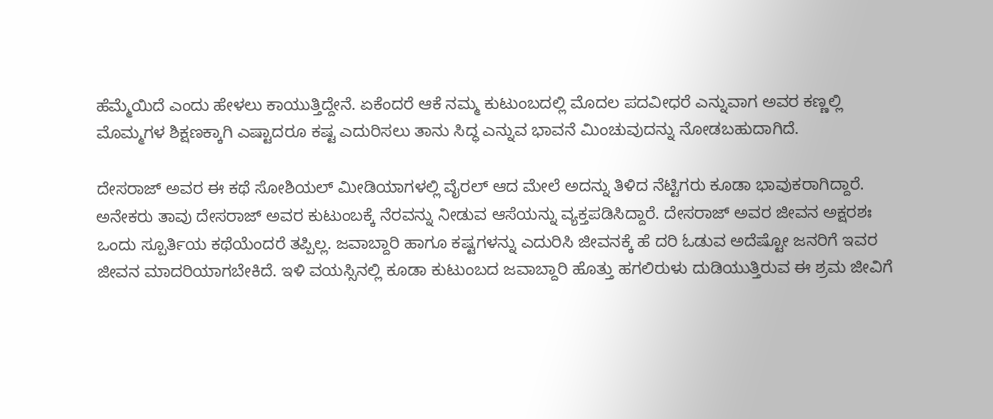ಹೆಮ್ಮೆಯಿದೆ ಎಂದು ಹೇಳಲು ಕಾಯುತ್ತಿದ್ದೇನೆ. ಏಕೆಂದರೆ ಆಕೆ ನಮ್ಮ ಕುಟುಂಬದಲ್ಲಿ ಮೊದಲ ಪದವೀಧರೆ ಎನ್ನುವಾಗ ಅವರ ಕಣ್ಣಲ್ಲಿ ಮೊಮ್ಮಗಳ ಶಿಕ್ಷಣಕ್ಕಾಗಿ ಎಷ್ಟಾದರೂ ಕಷ್ಟ ಎದುರಿಸಲು ತಾನು ಸಿದ್ಧ ಎನ್ನುವ ಭಾವನೆ ಮಿಂಚುವುದನ್ನು ನೋಡಬಹುದಾಗಿದೆ.

ದೇಸರಾಜ್ ಅವರ ಈ ಕಥೆ ಸೋಶಿಯಲ್ ಮೀಡಿಯಾಗಳಲ್ಲಿ ವೈರಲ್ ಆದ ಮೇಲೆ ಅದನ್ನು ತಿಳಿದ ನೆಟ್ಟಿಗರು ಕೂಡಾ ಭಾವುಕರಾಗಿದ್ದಾರೆ. ಅನೇಕರು ತಾವು ದೇಸರಾಜ್ ಅವರ ಕುಟುಂಬಕ್ಕೆ ನೆರವನ್ನು ನೀಡುವ ಆಸೆಯನ್ನು ವ್ಯಕ್ತಪಡಿಸಿದ್ದಾರೆ. ದೇಸರಾಜ್ ಅವರ ಜೀವನ ಅಕ್ಷರಶಃ ಒಂದು ಸ್ಪೂರ್ತಿಯ ಕಥೆಯೆಂದರೆ ತಪ್ಪಿಲ್ಲ. ಜವಾಬ್ದಾರಿ ಹಾಗೂ ಕಷ್ಟಗಳನ್ನು ಎದುರಿಸಿ ಜೀವನಕ್ಕೆ ಹೆ ದರಿ ಓಡುವ ಅದೆಷ್ಟೋ ಜನರಿಗೆ ಇವರ ಜೀವನ ಮಾದರಿಯಾಗಬೇಕಿದೆ. ಇಳಿ ವಯಸ್ಸಿನಲ್ಲಿ ಕೂಡಾ ಕುಟುಂಬದ ಜವಾಬ್ದಾರಿ ಹೊತ್ತು ಹಗಲಿರುಳು ದುಡಿಯುತ್ತಿರುವ ಈ ಶ್ರಮ ಜೀವಿಗೆ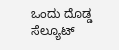ಒಂದು ದೊಡ್ಡ ಸೆಲ್ಯೂಟ್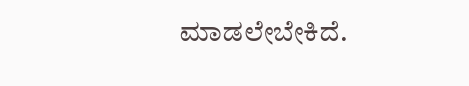ಮಾಡಲೇಬೇಕಿದೆ.